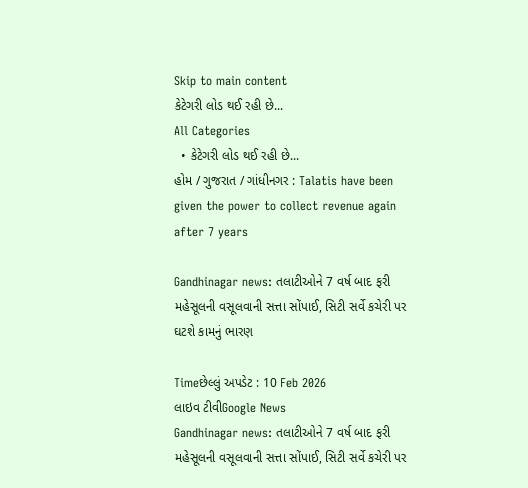Skip to main content
કેટેગરી લોડ થઈ રહી છે...
All Categories
  • કેટેગરી લોડ થઈ રહી છે...
હોમ / ગુજરાત / ગાંધીનગર : Talatis have been given the power to collect revenue again after 7 years

Gandhinagar news: તલાટીઓને 7 વર્ષ બાદ ફરી મહેસૂલની વસૂલવાની સત્તા સોંપાઈ, સિટી સર્વે કચેરી પર ઘટશે કામનું ભારણ

Timeછેલ્લું અપડેટ : 10 Feb 2026
લાઇવ ટીવીGoogle News
Gandhinagar news: તલાટીઓને 7 વર્ષ બાદ ફરી મહેસૂલની વસૂલવાની સત્તા સોંપાઈ, સિટી સર્વે કચેરી પર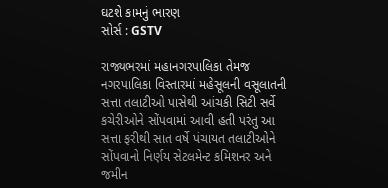ઘટશે કામનું ભારણ
સોર્સ : GSTV

રાજ્યભરમાં મહાનગરપાલિકા તેમજ નગરપાલિકા વિસ્તારમાં મહેસૂલની વસૂલાતની સત્તા તલાટીઓ પાસેથી આંચકી સિટી સર્વે કચેરીઓને સોંપવામાં આવી હતી પરંતુ આ સત્તા ફરીથી સાત વર્ષે પંચાયત તલાટીઓને સોંપવાનો નિર્ણય સેટલમેન્ટ કમિશનર અને જમીન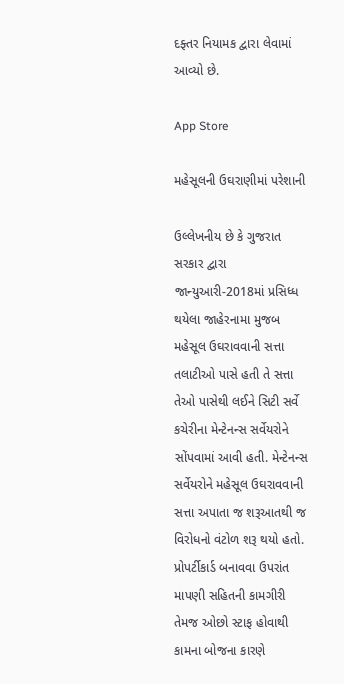દફ્તર નિયામક દ્વારા લેવામાં આવ્યો છે.

App Store

મહેસૂલની ઉઘરાણીમાં પરેશાની

ઉલ્લેખનીય છે કે ગુજરાત સરકાર દ્વારા જાન્યુઆરી-2018માં પ્રસિધ્ધ થયેલા જાહેરનામા મુજબ મહેસૂલ ઉઘરાવવાની સત્તા તલાટીઓ પાસે હતી તે સત્તા તેઓ પાસેથી લઈને સિટી સર્વે કચેરીના મેન્ટેનન્સ સર્વેયરોને સોંપવામાં આવી હતી. મેન્ટેનન્સ સર્વેયરોને મહેસૂલ ઉઘરાવવાની સત્તા અપાતા જ શરૂઆતથી જ વિરોધનો વંટોળ શરૂ થયો હતો. પ્રોપર્ટીકાર્ડ બનાવવા ઉપરાંત માપણી સહિતની કામગીરી તેમજ ઓછો સ્ટાફ હોવાથી કામના બોજના કારણે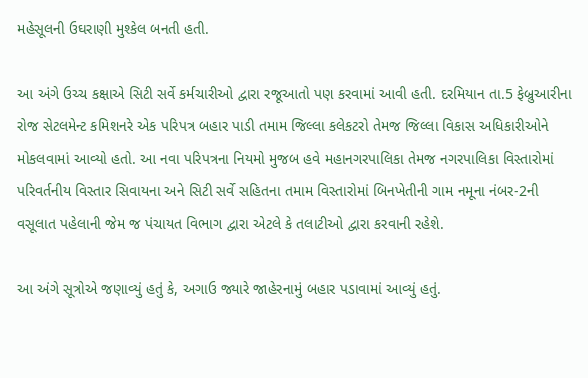મહેસૂલની ઉઘરાણી મુશ્કેલ બનતી હતી.

આ અંગે ઉચ્ચ કક્ષાએ સિટી સર્વે કર્મચારીઓ દ્વારા રજૂઆતો પણ કરવામાં આવી હતી. દરમિયાન તા.5 ફેબ્રુઆરીના રોજ સેટલમેન્ટ કમિશનરે એક પરિપત્ર બહાર પાડી તમામ જિલ્લા કલેકટરો તેમજ જિલ્લા વિકાસ અધિકારીઓને મોકલવામાં આવ્યો હતો. આ નવા પરિપત્રના નિયમો મુજબ હવે મહાનગરપાલિકા તેમજ નગરપાલિકા વિસ્તારોમાં પરિવર્તનીય વિસ્તાર સિવાયના અને સિટી સર્વે સહિતના તમામ વિસ્તારોમાં બિનખેતીની ગામ નમૂના નંબર-2ની વસૂલાત પહેલાની જેમ જ પંચાયત વિભાગ દ્વારા એટલે કે તલાટીઓ દ્વારા કરવાની રહેશે.

આ અંગે સૂત્રોએ જણાવ્યું હતું કે, અગાઉ જ્યારે જાહેરનામું બહાર પડાવામાં આવ્યું હતું.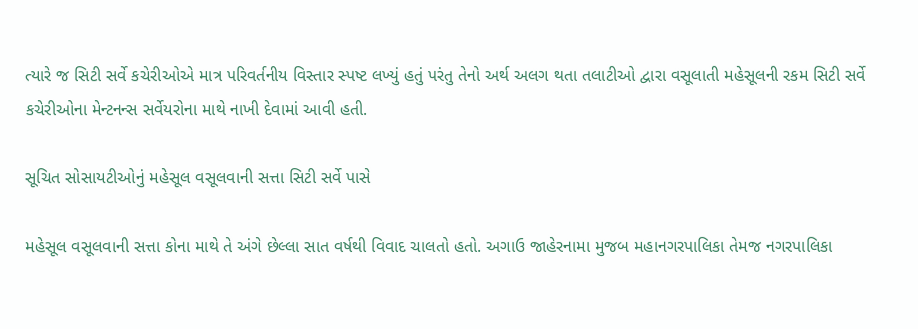ત્યારે જ સિટી સર્વે કચેરીઓએ માત્ર પરિવર્તનીય વિસ્તાર સ્પષ્ટ લખ્યું હતું પરંતુ તેનો અર્થ અલગ થતા તલાટીઓ દ્વારા વસૂલાતી મહેસૂલની રકમ સિટી સર્વે કચેરીઓના મેન્ટનન્સ સર્વેયરોના માથે નાખી દેવામાં આવી હતી.

સૂચિત સોસાયટીઓનું મહેસૂલ વસૂલવાની સત્તા સિટી સર્વે પાસે

મહેસૂલ વસૂલવાની સત્તા કોના માથે તે અંગે છેલ્લા સાત વર્ષથી વિવાદ ચાલતો હતો. અગાઉ જાહેરનામા મુજબ મહાનગરપાલિકા તેમજ નગરપાલિકા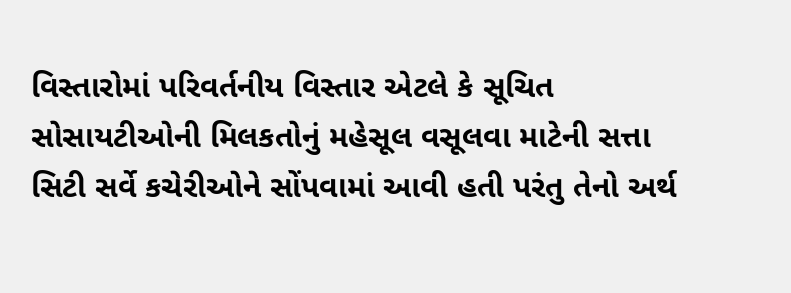વિસ્તારોમાં પરિવર્તનીય વિસ્તાર એટલે કે સૂચિત સોસાયટીઓની મિલકતોનું મહેસૂલ વસૂલવા માટેની સત્તા સિટી સર્વે કચેરીઓને સોંપવામાં આવી હતી પરંતુ તેનો અર્થ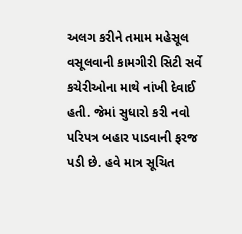અલગ કરીને તમામ મહેસૂલ વસૂલવાની કામગીરી સિટી સર્વે કચેરીઓના માથે નાંખી દેવાઈ હતી. જેમાં સુધારો કરી નવો પરિપત્ર બહાર પાડવાની ફરજ પડી છે. હવે માત્ર સૂચિત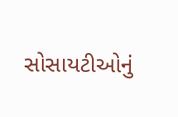સોસાયટીઓનું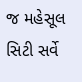જ મહેસૂલ સિટી સર્વે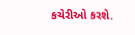કચેરીઓ કરશે.